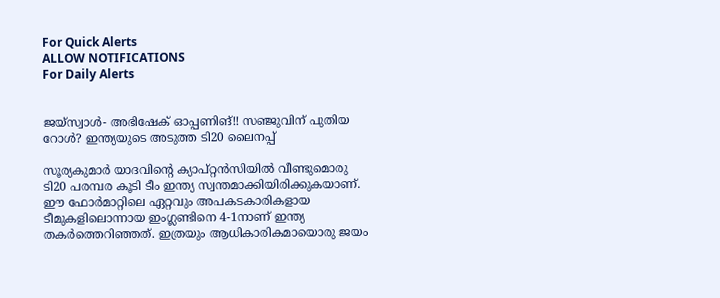For Quick Alerts
ALLOW NOTIFICATIONS
For Daily Alerts


ജയ്‌സ്വാള്‍- അഭിഷേക് ഓപ്പണിങ്!! സഞ്ജുവിന് പുതിയ റോള്‍? ഇന്ത്യയുടെ അടുത്ത ടി20 ലൈനപ്പ്

സൂര്യകുമാര്‍ യാദവിന്റെ ക്യാപ്റ്റന്‍സിയില്‍ വീണ്ടുമൊരു ടി20 പരമ്പര കൂടി ടീം ഇന്ത്യ സ്വന്തമാക്കിയിരിക്കുകയാണ്. ഈ ഫോര്‍മാറ്റിലെ ഏറ്റവും അപകടകാരികളായ ടീമുകളിലൊന്നായ ഇംഗ്ലണ്ടിനെ 4-1നാണ് ഇന്ത്യ തകര്‍ത്തെറിഞ്ഞത്. ഇത്രയും ആധികാരികമായൊരു ജയം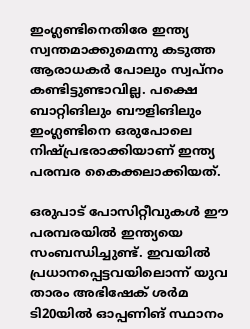ഇംഗ്ലണ്ടിനെതിരേ ഇന്ത്യ സ്വന്തമാക്കുമെന്നു കടുത്ത ആരാധകര്‍ പോലും സ്വപ്‌നം കണ്ടിട്ടുണ്ടാവില്ല. പക്ഷെ ബാറ്റിങിലും ബൗളിങിലും ഇംഗ്ലണ്ടിനെ ഒരുപോലെ നിഷ്പ്രഭരാക്കിയാണ് ഇന്ത്യ പരമ്പര കൈക്കലാക്കിയത്.

ഒരുപാട് പോസിറ്റീവുകള്‍ ഈ പരമ്പരയില്‍ ഇന്ത്യയെ സംബന്ധിച്ചുണ്ട്. ഇവയില്‍ പ്രധാനപ്പെട്ടവയിലൊന്ന് യുവ താരം അഭിഷേക് ശര്‍മ ടി20യില്‍ ഓപ്പണിങ് സ്ഥാനം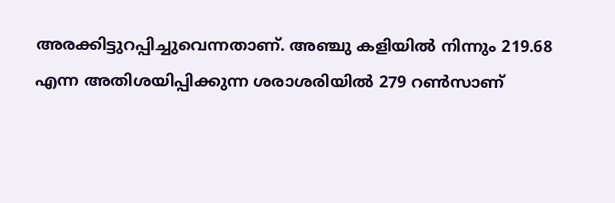അരക്കിട്ടുറപ്പിച്ചുവെന്നതാണ്. അഞ്ചു കളിയില്‍ നിന്നും 219.68 എന്ന അതിശയിപ്പിക്കുന്ന ശരാശരിയില്‍ 279 റണ്‍സാണ്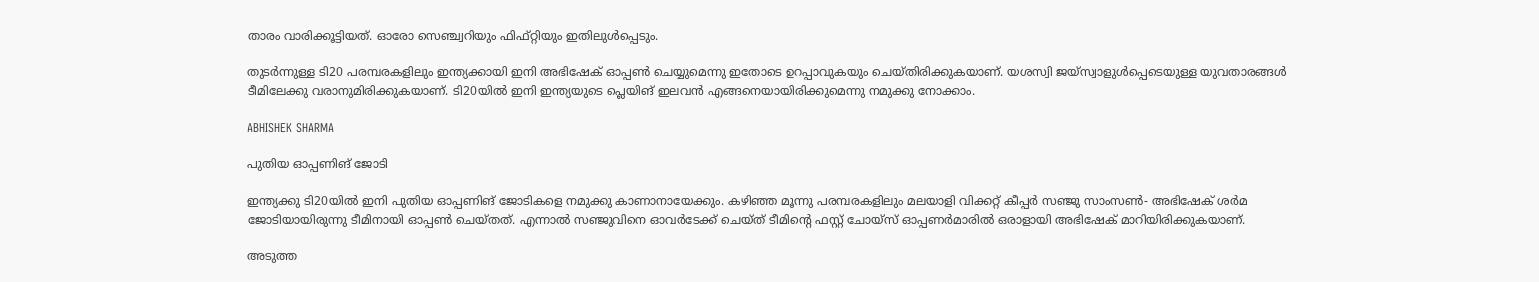താരം വാരിക്കൂട്ടിയത്. ഓരോ സെഞ്ച്വറിയും ഫിഫ്റ്റിയും ഇതിലുള്‍പ്പെടും.

തുടര്‍ന്നുള്ള ടി20 പരമ്പരകളിലും ഇന്ത്യക്കായി ഇനി അഭിഷേക് ഓപ്പണ്‍ ചെയ്യുമെന്നു ഇതോടെ ഉറപ്പാവുകയും ചെയ്തിരിക്കുകയാണ്. യശസ്വി ജയ്‌സ്വാളുള്‍പ്പെടെയുള്ള യുവതാരങ്ങള്‍ ടീമിലേക്കു വരാനുമിരിക്കുകയാണ്. ടി20യില്‍ ഇനി ഇന്ത്യയുടെ പ്ലെയിങ് ഇലവന്‍ എങ്ങനെയായിരിക്കുമെന്നു നമുക്കു നോക്കാം.

ABHISHEK SHARMA

പുതിയ ഓപ്പണിങ് ജോടി

ഇന്ത്യക്കു ടി20യില്‍ ഇനി പുതിയ ഓപ്പണിങ് ജോടികളെ നമുക്കു കാണാനായേക്കും. കഴിഞ്ഞ മൂന്നു പരമ്പരകളിലും മലയാളി വിക്കറ്റ് കീപ്പര്‍ സഞ്ജു സാംസണ്‍- അഭിഷേക് ശര്‍മ ജോടിയായിരുന്നു ടീമിനായി ഓപ്പണ്‍ ചെയ്തത്. എന്നാല്‍ സഞ്ജുവിനെ ഓവര്‍ടേക്ക് ചെയ്ത് ടീമിന്റെ ഫസ്റ്റ് ചോയ്‌സ് ഓപ്പണര്‍മാരില്‍ ഒരാളായി അഭിഷേക് മാറിയിരിക്കുകയാണ്.

അടുത്ത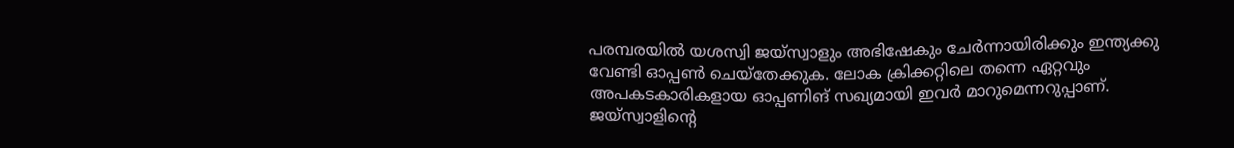പരമ്പരയില്‍ യശസ്വി ജയ്‌സ്വാളും അഭിഷേകും ചേര്‍ന്നായിരിക്കും ഇന്ത്യക്കു വേണ്ടി ഓപ്പണ്‍ ചെയ്‌തേക്കുക. ലോക ക്രിക്കറ്റിലെ തന്നെ ഏറ്റവും അപകടകാരികളായ ഓപ്പണിങ് സഖ്യമായി ഇവര്‍ മാറുമെന്നറുപ്പാണ്. ജയ്‌സ്വാളിന്റെ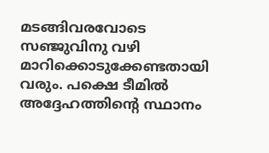മടങ്ങിവരവോടെ സഞ്ജുവിനു വഴി മാറിക്കൊടുക്കേണ്ടതായി വരും. പക്ഷെ ടീമില്‍ അദ്ദേഹത്തിന്റെ സ്ഥാനം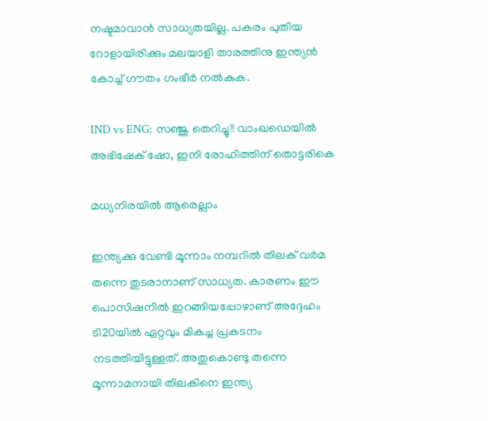നഷ്ടമാവാന്‍ സാധ്യതയില്ല. പകരം പുതിയ റോളായിരിക്കും മലയാളി താരത്തിനു ഇന്ത്യന്‍ കോച്ച് ഗൗതം ഗംഭീര്‍ നല്‍കുക.

IND vs ENG: സഞ്ജു തെറിച്ചു!! വാംഖഡെയില്‍ അഭിഷേക് ഷോ, ഇനി രോഹിത്തിന് തൊട്ടരികെ

മധ്യനിരയില്‍ ആരെല്ലാം

ഇന്ത്യക്കു വേണ്ടി മൂന്നാം നമ്പറില്‍ തിലക് വര്‍മ തന്നെ തുടരാനാണ് സാധ്യത. കാരണം ഈ പൊസിഷനില്‍ ഇറങ്ങിയപ്പോഴാണ് അദ്ദേഹം ടി20യില്‍ ഏറ്റവും മികച്ച പ്രകടനം നടത്തിയിട്ടുള്ളത്. അതുകൊണ്ടു തന്നെ മൂന്നാമനായി തിലകിനെ ഇന്ത്യ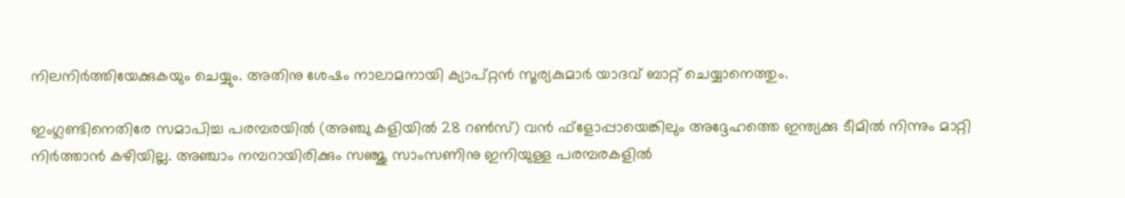നിലനിര്‍ത്തിയേക്കുകയും ചെയ്യും. അതിനു ശേഷം നാലാമനായി ക്യാപ്റ്റന്‍ സൂര്യകുമാര്‍ യാദവ് ബാറ്റ് ചെയ്യാനെത്തും.

ഇംഗ്ലണ്ടിനെതിരേ സമാപിച്ച പരമ്പരയില്‍ (അഞ്ചു കളിയില്‍ 28 റണ്‍സ്) വന്‍ ഫ്‌ളോപ്പായെങ്കിലും അദ്ദേഹത്തെ ഇന്ത്യക്കു ടീമില്‍ നിന്നും മാറ്റി നിര്‍ത്താന്‍ കഴിയില്ല. അഞ്ചാം നമ്പറായിരിക്കും സഞ്ജു സാംസണിനു ഇനിയുള്ള പരമ്പരകളില്‍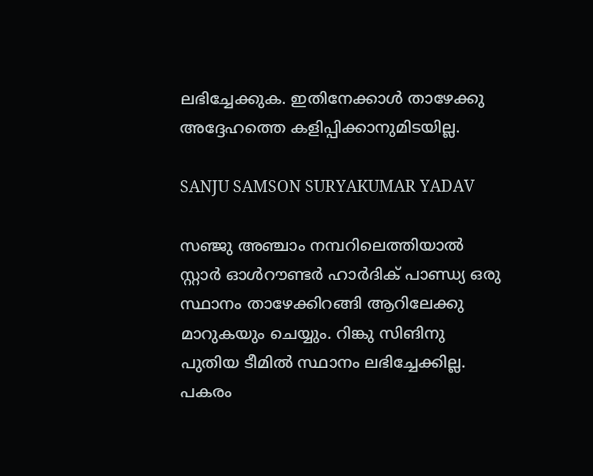ലഭിച്ചേക്കുക. ഇതിനേക്കാള്‍ താഴേക്കു അദ്ദേഹത്തെ കളിപ്പിക്കാനുമിടയില്ല.

SANJU SAMSON SURYAKUMAR YADAV

സഞ്ജു അഞ്ചാം നമ്പറിലെത്തിയാല്‍ സ്റ്റാര്‍ ഓള്‍റൗണ്ടര്‍ ഹാര്‍ദിക് പാണ്ഡ്യ ഒരു സ്ഥാനം താഴേക്കിറങ്ങി ആറിലേക്കു മാറുകയും ചെയ്യും. റിങ്കു സിങിനു പുതിയ ടീമില്‍ സ്ഥാനം ലഭിച്ചേക്കില്ല. പകരം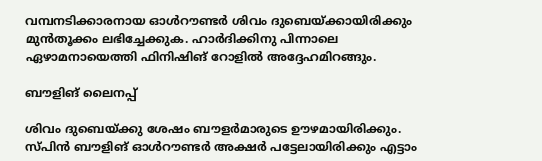വമ്പനടിക്കാരനായ ഓള്‍റൗണ്ടര്‍ ശിവം ദുബെയ്ക്കായിരിക്കും മുന്‍തൂക്കം ലഭിച്ചേക്കുക. ഹാര്‍ദിക്കിനു പിന്നാലെ ഏഴാമനായെത്തി ഫിനിഷിങ് റോളില്‍ അദ്ദേഹമിറങ്ങും.

ബൗളിങ് ലൈനപ്പ്

ശിവം ദുബെയ്ക്കു ശേഷം ബൗളര്‍മാരുടെ ഊഴമായിരിക്കും. സ്പിന്‍ ബൗളിങ് ഓള്‍റൗണ്ടര്‍ അക്ഷര്‍ പട്ടേലായിരിക്കും എട്ടാം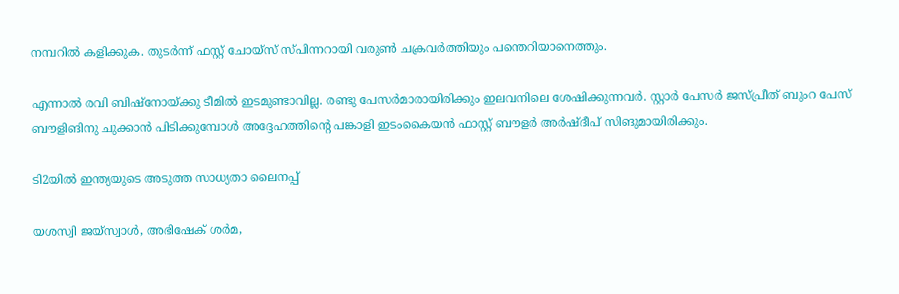നമ്പറില്‍ കളിക്കുക. തുടര്‍ന്ന് ഫസ്റ്റ് ചോയ്‌സ് സ്പിന്നറായി വരുണ്‍ ചക്രവര്‍ത്തിയും പന്തെറിയാനെത്തും.

എന്നാല്‍ രവി ബിഷ്‌നോയ്ക്കു ടീമില്‍ ഇടമുണ്ടാവില്ല. രണ്ടു പേസര്‍മാരായിരിക്കും ഇലവനിലെ ശേഷിക്കുന്നവര്‍. സ്റ്റാര്‍ പേസര്‍ ജസ്പ്രീത് ബുംറ പേസ് ബൗളിങിനു ചുക്കാന്‍ പിടിക്കുമ്പോള്‍ അദ്ദേഹത്തിന്റെ പങ്കാളി ഇടംകൈയന്‍ ഫാസ്റ്റ് ബൗളര്‍ അര്‍ഷ്ദീപ് സിങുമായിരിക്കും.

ടി2യില്‍ ഇന്ത്യയുടെ അടുത്ത സാധ്യതാ ലൈനപ്പ്

യശസ്വി ജയ്‌സ്വാള്‍, അഭിഷേക് ശര്‍മ,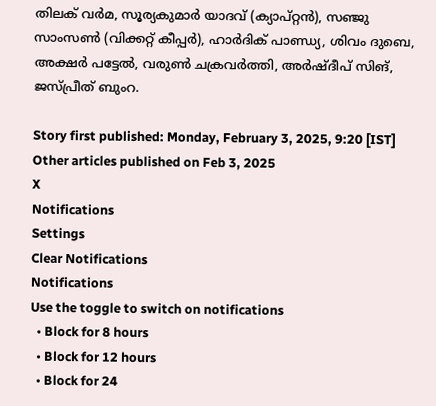തിലക് വര്‍മ, സൂര്യകുമാര്‍ യാദവ് (ക്യാപ്റ്റന്‍), സഞ്ജു സാംസണ്‍ (വിക്കറ്റ് കീപ്പര്‍), ഹാര്‍ദിക് പാണ്ഡ്യ, ശിവം ദുബെ, അക്ഷര്‍ പട്ടേല്‍, വരുണ്‍ ചക്രവര്‍ത്തി, അര്‍ഷ്ദീപ് സിങ്, ജസ്പ്രീത് ബുംറ.

Story first published: Monday, February 3, 2025, 9:20 [IST]
Other articles published on Feb 3, 2025
X
Notifications
Settings
Clear Notifications
Notifications
Use the toggle to switch on notifications
  • Block for 8 hours
  • Block for 12 hours
  • Block for 24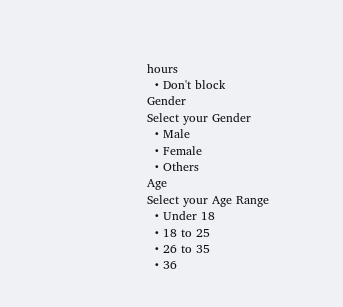hours
  • Don't block
Gender
Select your Gender
  • Male
  • Female
  • Others
Age
Select your Age Range
  • Under 18
  • 18 to 25
  • 26 to 35
  • 36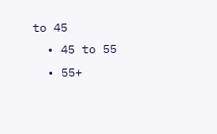to 45
  • 45 to 55
  • 55+